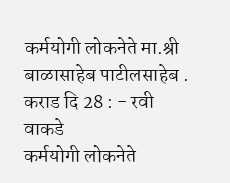कर्मयोगी लोकनेते मा.श्री बाळासाहेब पाटीलसाहेब .
कराड दि 28 : - रवी वाकडे
कर्मयोगी लोकनेते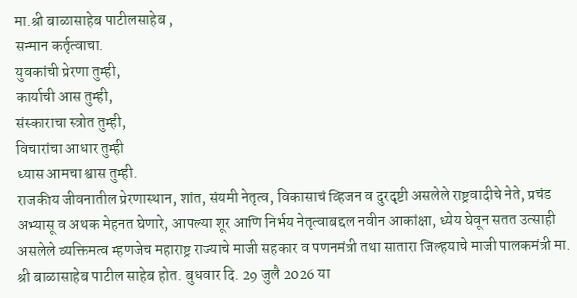मा.श्री बाळासाहेब पाटीलसाहेब ,
सन्मान कर्तृत्वाचा.
युवकांची प्रेरणा तुम्ही,
कार्याची आस तुम्ही,
संस्काराचा स्त्रोत तुम्ही,
विचारांचा आधार तुम्ही
ध्यास आमचा श्वास तुम्ही.
राजकीय जीवनातील प्रेरणास्थान, शांत, संयमी नेतृत्व, विकासाचं व्हिजन व दुरदृष्टी असलेले राष्ट्रवादीचे नेते, प्रचंड अभ्यासू व अथक मेहनत घेणारे, आपल्या शूर आणि निर्भय नेतृत्वाबद्दल नवीन आकांक्षा, ध्येय घेवून सतत उत्साही असलेले व्यक्तिमत्व म्हणजेच महाराष्ट्र राज्याचे माजी सहकार व पणनमंत्री तथा सातारा जिल्हयाचे माजी पालकमंत्री मा. श्री बाळासाहेब पाटील साहेब होत. बुधवार दि. 29 जुलै 2026 या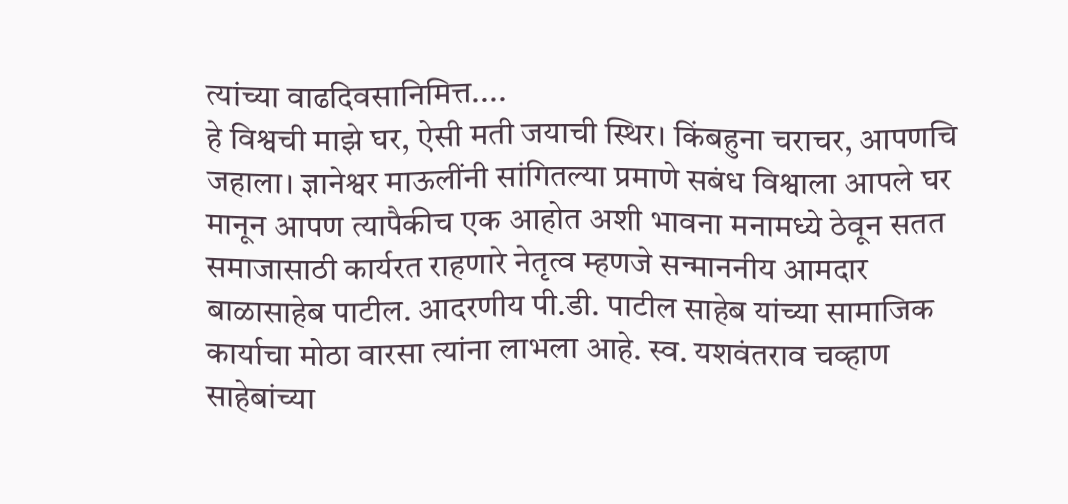त्यांच्या वाढदिवसानिमित्त....
हे विश्वची माझे घर, ऐसी मती जयाची स्थिर। किंबहुना चराचर, आपणचि जहाला। ज्ञानेश्वर माऊलींनी सांगितल्या प्रमाणे सबंध विश्वाला आपले घर मानून आपण त्यापैकीच एक आहोत अशी भावना मनामध्ये ठेवून सतत समाजासाठी कार्यरत राहणारे नेतृत्व म्हणजे सन्माननीय आमदार बाळासाहेब पाटील. आदरणीय पी.डी. पाटील साहेब यांच्या सामाजिक कार्याचा मोठा वारसा त्यांना लाभला आहे. स्व. यशवंतराव चव्हाण साहेबांच्या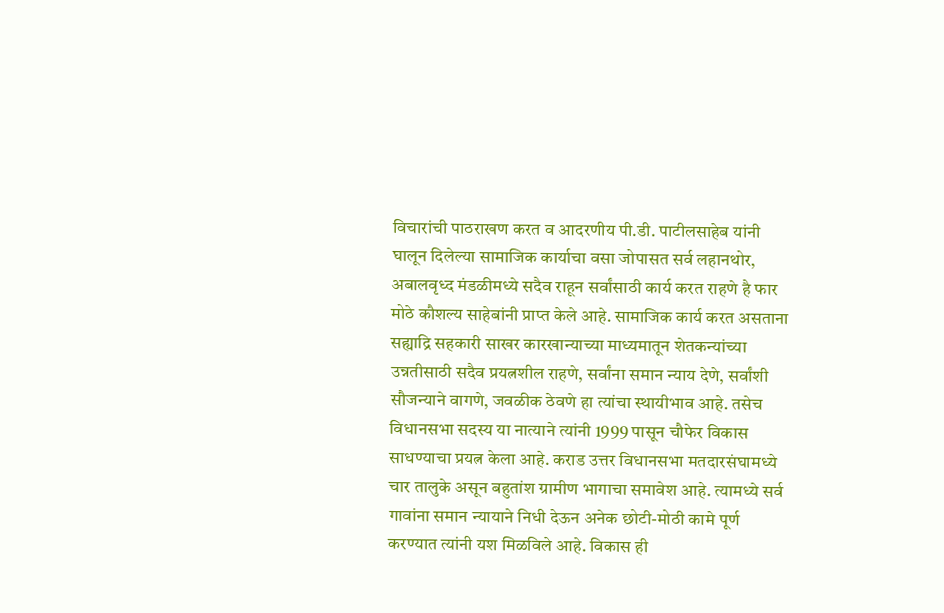विचारांची पाठराखण करत व आदरणीय पी.डी. पाटीलसाहेब यांनी घालून दिलेल्या सामाजिक कार्याचा वसा जोपासत सर्व लहानथोर, अबालवृध्द मंडळीमध्ये सदैव राहून सर्वांसाठी कार्य करत राहणे है फार मोठे कौशल्य साहेबांनी प्राप्त केले आहे. सामाजिक कार्य करत असताना सह्याद्रि सहकारी साखर कारखान्याच्या माध्यमातून शेतकन्यांच्या उन्नतीसाठी सदैव प्रयत्नशील राहणे, सर्वांना समान न्याय देणे, सर्वांशी सौजन्याने वागणे, जवळीक ठेवणे हा त्यांचा स्थायीभाव आहे. तसेच विधानसभा सदस्य या नात्याने त्यांनी 1999 पासून चौफेर विकास साधण्याचा प्रयत्न केला आहे. कराड उत्तर विधानसभा मतदारसंघामध्ये चार तालुके असून बहुतांश ग्रामीण भागाचा समावेश आहे. त्यामध्ये सर्व गावांना समान न्यायाने निधी देऊन अनेक छोटी-मोठी कामे पूर्ण करण्यात त्यांनी यश मिळविले आहे. विकास ही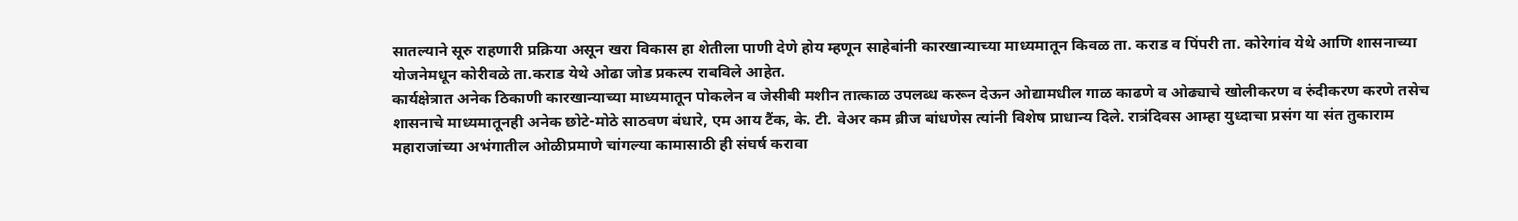सातल्याने सूरु राहणारी प्रक्रिया असून खरा विकास हा शेतीला पाणी देणे होय म्हणून साहेबांनी कारखान्याच्या माध्यमातून किवळ ता. कराड व पिंपरी ता. कोरेगांव येथे आणि शासनाच्या योजनेमधून कोरीवळे ता.कराड येथे ओढा जोड प्रकल्प राबविले आहेत.
कार्यक्षेत्रात अनेक ठिकाणी कारखान्याच्या माध्यमातून पोकलेन व जेसीबी मशीन तात्काळ उपलब्ध करून देऊन ओद्यामधील गाळ काढणे व ओढ्याचे खोलीकरण व रुंदीकरण करणे तसेच शासनाचे माध्यमातूनही अनेक छोटे-मोठे साठवण बंधारे, एम आय टैंक, के. टी. वेअर कम ब्रीज बांधणेस त्यांनी विशेष प्राधान्य दिले. रात्रंदिवस आम्हा युध्दाचा प्रसंग या संत तुकाराम महाराजांच्या अभंगातील ओळीप्रमाणे चांगल्या कामासाठी ही संघर्ष करावा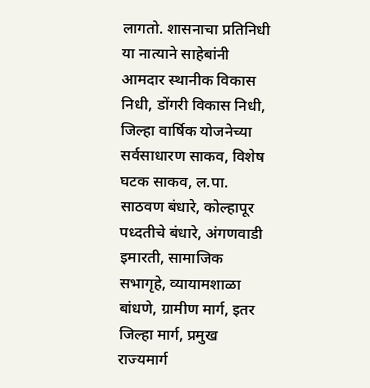लागतो. शासनाचा प्रतिनिधी या नात्याने साहेबांनी आमदार स्थानीक विकास निधी, डोंगरी विकास निधी, जिल्हा वार्षिक योजनेच्या सर्वसाधारण साकव, विशेष घटक साकव, ल.पा. साठवण बंधारे, कोल्हापूर पध्दतीचे बंधारे, अंगणवाडी इमारती, सामाजिक सभागृहे, व्यायामशाळा बांधणे, ग्रामीण मार्ग, इतर जिल्हा मार्ग, प्रमुख राज्यमार्ग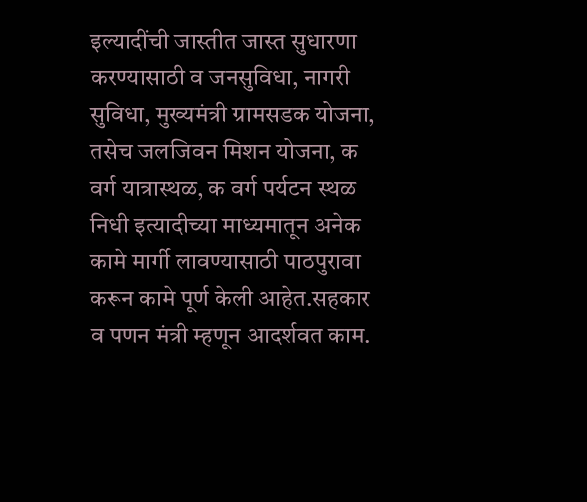इल्यादींची जास्तीत जास्त सुधारणा करण्यासाठी व जनसुविधा, नागरी सुविधा, मुख्यमंत्री ग्रामसडक योजना, तसेच जलजिवन मिशन योजना, क वर्ग यात्रास्थळ, क वर्ग पर्यटन स्थळ निधी इत्यादीच्या माध्यमातून अनेक कामे मार्गी लावण्यासाठी पाठपुरावा करून कामे पूर्ण केली आहेत.सहकार व पणन मंत्री म्हणून आदर्शवत काम.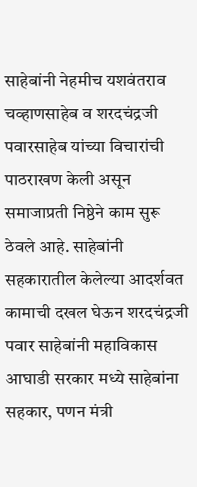साहेबांनी नेहमीच यशवंतराव चव्हाणसाहेब व शरदचंद्रजी पवारसाहेब यांच्या विचारांची पाठराखण केली असून समाजाप्रती निष्ठेने काम सुरू ठेवले आहे. साहेबांनी सहकारातील केलेल्या आदर्शवत कामाची दखल घेऊन शरदचंद्रजी पवार साहेबांनी महाविकास आघाडी सरकार मध्ये साहेबांना सहकार, पणन मंत्री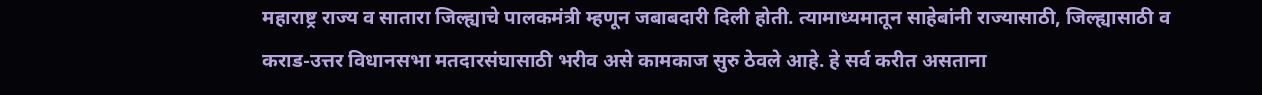महाराष्ट्र राज्य व सातारा जिल्ह्याचे पालकमंत्री म्हणून जबाबदारी दिली होती. त्यामाध्यमातून साहेबांनी राज्यासाठी, जिल्ह्यासाठी व कराड-उत्तर विधानसभा मतदारसंघासाठी भरीव असे कामकाज सुरु ठेवले आहे. हे सर्व करीत असताना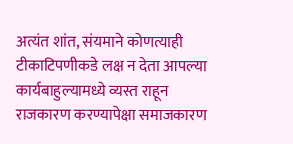अत्यंत शांत, संयमाने कोणत्याही टीकाटिपणीकडे लक्ष न देता आपल्या कार्यबाहुल्यामध्ये व्यस्त राहून राजकारण करण्यापेक्षा समाजकारण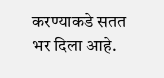करण्याकडे सतत भर दिला आहे.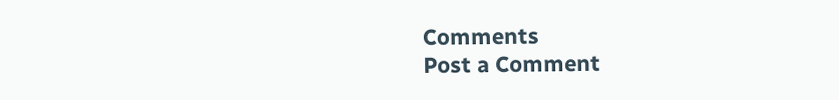Comments
Post a Comment